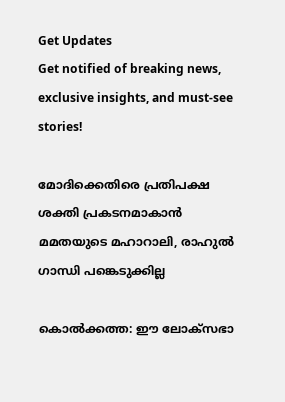Get Updates
Get notified of breaking news, exclusive insights, and must-see stories!

മോദിക്കെതിരെ പ്രതിപക്ഷ ശക്തി പ്രകടനമാകാൻ മമതയുടെ മഹാറാലി, രാഹുൽ ഗാന്ധി പങ്കെടുക്കില്ല

കൊല്‍ക്കത്ത: ഈ ലോക്‌സഭാ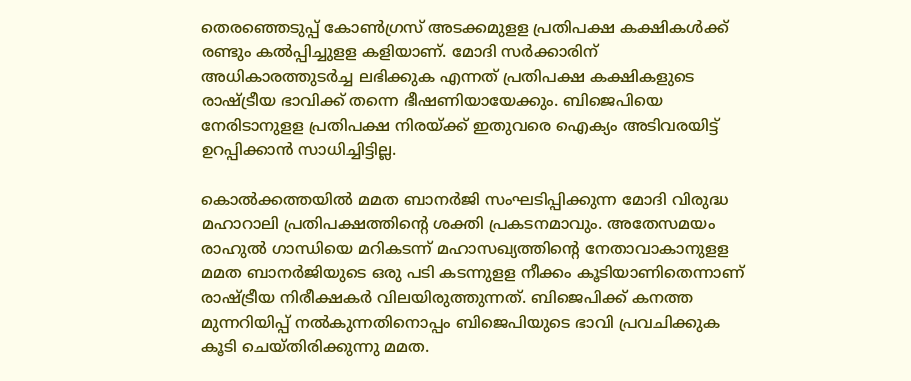തെരഞ്ഞെടുപ്പ് കോണ്‍ഗ്രസ് അടക്കമുളള പ്രതിപക്ഷ കക്ഷികള്‍ക്ക് രണ്ടും കല്‍പ്പിച്ചുളള കളിയാണ്. മോദി സര്‍ക്കാരിന് അധികാരത്തുടര്‍ച്ച ലഭിക്കുക എന്നത് പ്രതിപക്ഷ കക്ഷികളുടെ രാഷ്ട്രീയ ഭാവിക്ക് തന്നെ ഭീഷണിയായേക്കും. ബിജെപിയെ നേരിടാനുളള പ്രതിപക്ഷ നിരയ്ക്ക് ഇതുവരെ ഐക്യം അടിവരയിട്ട് ഉറപ്പിക്കാന്‍ സാധിച്ചിട്ടില്ല.

കൊല്‍ക്കത്തയില്‍ മമത ബാനര്‍ജി സംഘടിപ്പിക്കുന്ന മോദി വിരുദ്ധ മഹാറാലി പ്രതിപക്ഷത്തിന്റെ ശക്തി പ്രകടനമാവും. അതേസമയം രാഹുല്‍ ഗാന്ധിയെ മറികടന്ന് മഹാസഖ്യത്തിന്റെ നേതാവാകാനുളള മമത ബാനര്‍ജിയുടെ ഒരു പടി കടന്നുളള നീക്കം കൂടിയാണിതെന്നാണ് രാഷ്ട്രീയ നിരീക്ഷകര്‍ വിലയിരുത്തുന്നത്. ബിജെപിക്ക് കനത്ത മുന്നറിയിപ്പ് നല്‍കുന്നതിനൊപ്പം ബിജെപിയുടെ ഭാവി പ്രവചിക്കുക കൂടി ചെയ്തിരിക്കുന്നു മമത.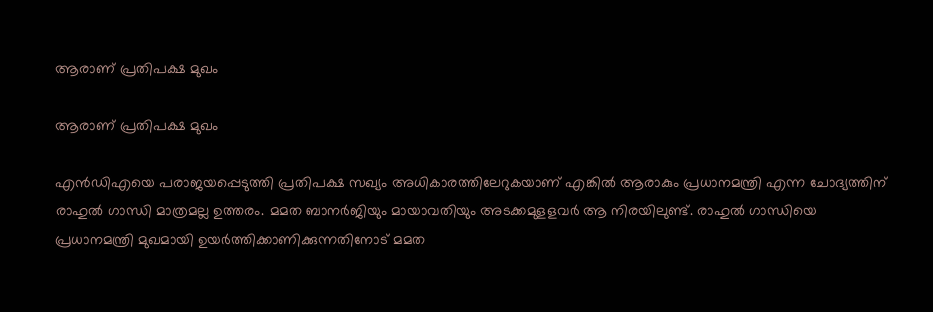ആരാണ് പ്രതിപക്ഷ മുഖം

ആരാണ് പ്രതിപക്ഷ മുഖം

എന്‍ഡിഎയെ പരാജയപ്പെടുത്തി പ്രതിപക്ഷ സഖ്യം അധികാരത്തിലേറുകയാണ് എങ്കില്‍ ആരാകും പ്രധാനമന്ത്രി എന്ന ചോദ്യത്തിന് രാഹുല്‍ ഗാന്ധി മാത്രമല്ല ഉത്തരം. മമത ബാനര്‍ജിയും മായാവതിയും അടക്കമുളളവര്‍ ആ നിരയിലുണ്ട്. രാഹുല്‍ ഗാന്ധിയെ പ്രധാനമന്ത്രി മുഖമായി ഉയര്‍ത്തിക്കാണിക്കുന്നതിനോട് മമത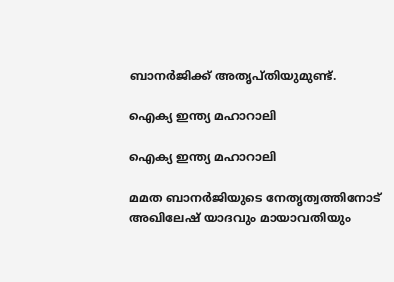ബാനര്‍ജിക്ക് അതൃപ്തിയുമുണ്ട്.

ഐക്യ ഇന്ത്യ മഹാറാലി

ഐക്യ ഇന്ത്യ മഹാറാലി

മമത ബാനര്‍ജിയുടെ നേതൃത്വത്തിനോട് അഖിലേഷ് യാദവും മായാവതിയും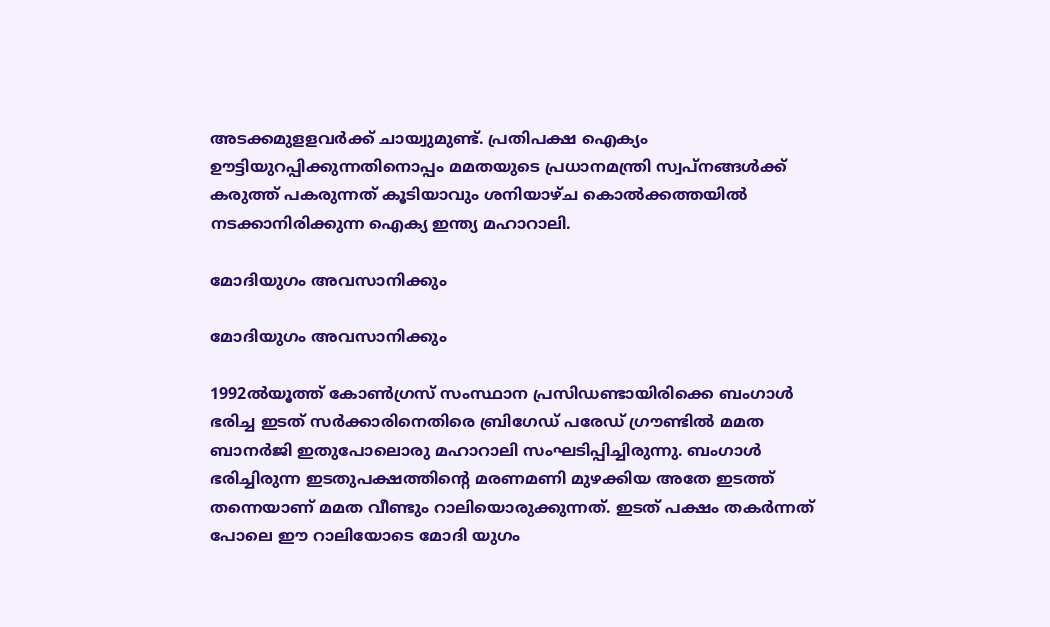അടക്കമുളളവര്‍ക്ക് ചായ്വുമുണ്ട്. പ്രതിപക്ഷ ഐക്യം ഊട്ടിയുറപ്പിക്കുന്നതിനൊപ്പം മമതയുടെ പ്രധാനമന്ത്രി സ്വപ്‌നങ്ങള്‍ക്ക് കരുത്ത് പകരുന്നത് കൂടിയാവും ശനിയാഴ്ച കൊല്‍ക്കത്തയില്‍ നടക്കാനിരിക്കുന്ന ഐക്യ ഇന്ത്യ മഹാറാലി.

മോദിയുഗം അവസാനിക്കും

മോദിയുഗം അവസാനിക്കും

1992ല്‍യൂത്ത് കോണ്‍ഗ്രസ് സംസ്ഥാന പ്രസിഡണ്ടായിരിക്കെ ബംഗാള്‍ ഭരിച്ച ഇടത് സര്‍ക്കാരിനെതിരെ ബ്രിഗേഡ് പരേഡ് ഗ്രൗണ്ടില്‍ മമത ബാനര്‍ജി ഇതുപോലൊരു മഹാറാലി സംഘടിപ്പിച്ചിരുന്നു. ബംഗാള്‍ ഭരിച്ചിരുന്ന ഇടതുപക്ഷത്തിന്റെ മരണമണി മുഴക്കിയ അതേ ഇടത്ത് തന്നെയാണ് മമത വീണ്ടും റാലിയൊരുക്കുന്നത്. ഇടത് പക്ഷം തകര്‍ന്നത് പോലെ ഈ റാലിയോടെ മോദി യുഗം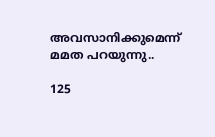അവസാനിക്കുമെന്ന് മമത പറയുന്നു..

125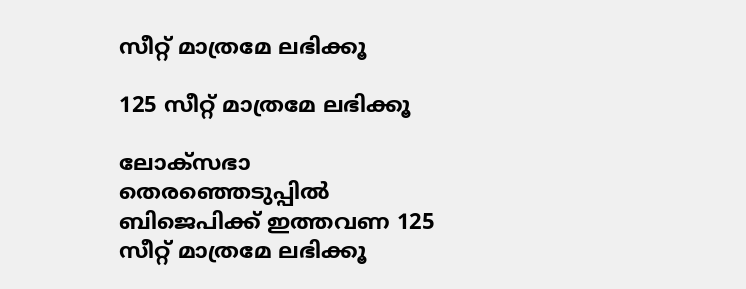സീറ്റ് മാത്രമേ ലഭിക്കൂ

125 സീറ്റ് മാത്രമേ ലഭിക്കൂ

ലോക്‌സഭാ തെരഞ്ഞെടുപ്പില്‍ ബിജെപിക്ക് ഇത്തവണ 125 സീറ്റ് മാത്രമേ ലഭിക്കൂ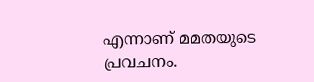എന്നാണ് മമതയുടെ പ്രവചനം.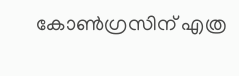കോണ്‍ഗ്രസിന് എത്ര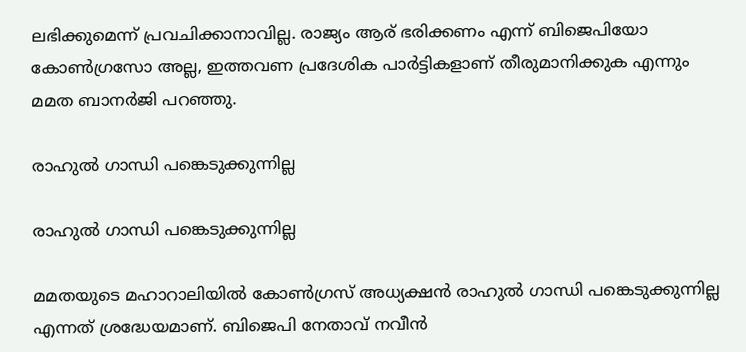ലഭിക്കുമെന്ന് പ്രവചിക്കാനാവില്ല. രാജ്യം ആര് ഭരിക്കണം എന്ന് ബിജെപിയോ കോണ്‍ഗ്രസോ അല്ല, ഇത്തവണ പ്രദേശിക പാര്‍ട്ടികളാണ് തീരുമാനിക്കുക എന്നും മമത ബാനര്‍ജി പറഞ്ഞു.

രാഹുല്‍ ഗാന്ധി പങ്കെടുക്കുന്നില്ല

രാഹുല്‍ ഗാന്ധി പങ്കെടുക്കുന്നില്ല

മമതയുടെ മഹാറാലിയില്‍ കോണ്‍ഗ്രസ് അധ്യക്ഷന്‍ രാഹുല്‍ ഗാന്ധി പങ്കെടുക്കുന്നില്ല എന്നത് ശ്രദ്ധേയമാണ്. ബിജെപി നേതാവ് നവീന്‍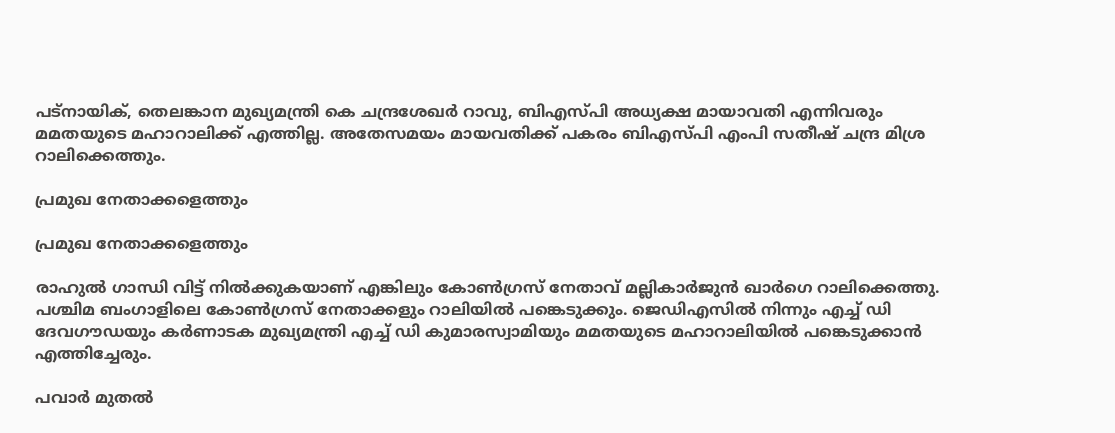പട്‌നായിക്, തെലങ്കാന മുഖ്യമന്ത്രി കെ ചന്ദ്രശേഖര്‍ റാവു, ബിഎസ്പി അധ്യക്ഷ മായാവതി എന്നിവരും മമതയുടെ മഹാറാലിക്ക് എത്തില്ല. അതേസമയം മായവതിക്ക് പകരം ബിഎസ്പി എംപി സതീഷ് ചന്ദ്ര മിശ്ര റാലിക്കെത്തും.

പ്രമുഖ നേതാക്കളെത്തും

പ്രമുഖ നേതാക്കളെത്തും

രാഹുല്‍ ഗാന്ധി വിട്ട് നില്‍ക്കുകയാണ് എങ്കിലും കോണ്‍ഗ്രസ് നേതാവ് മല്ലികാര്‍ജുന്‍ ഖാര്‍ഗെ റാലിക്കെത്തു. പശ്ചിമ ബംഗാളിലെ കോണ്‍ഗ്രസ് നേതാക്കളും റാലിയില്‍ പങ്കെടുക്കും. ജെഡിഎസില്‍ നിന്നും എച്ച് ഡി ദേവഗൗഡയും കര്‍ണാടക മുഖ്യമന്ത്രി എച്ച് ഡി കുമാരസ്വാമിയും മമതയുടെ മഹാറാലിയില്‍ പങ്കെടുക്കാന്‍ എത്തിച്ചേരും.

പവാർ മുതൽ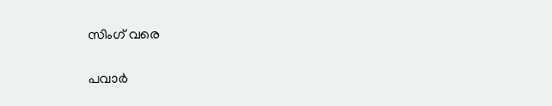സിംഗ് വരെ

പവാർ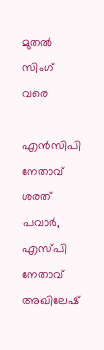മുതൽ സിംഗ് വരെ

എന്‍സിപി നേതാവ് ശരത് പവാര്‍, എസ്പി നേതാവ് അഖിലേഷ്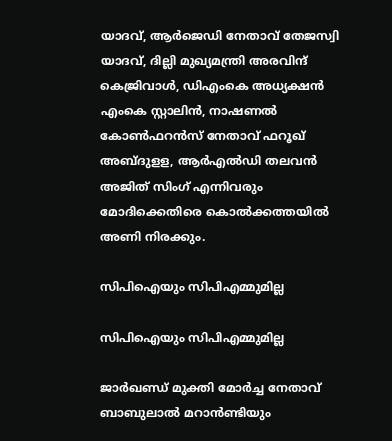യാദവ്, ആര്‍ജെഡി നേതാവ് തേജസ്വി യാദവ്, ദില്ലി മുഖ്യമന്ത്രി അരവിന്ദ് കെജ്രിവാള്‍, ഡിഎംകെ അധ്യക്ഷന്‍ എംകെ സ്റ്റാലിന്‍, നാഷണല്‍ കോണ്‍ഫറന്‍സ് നേതാവ് ഫറൂഖ് അബ്ദുളള, ആര്‍എല്‍ഡി തലവന്‍ അജിത് സിംഗ് എന്നിവരും മോദിക്കെതിരെ കൊല്‍ക്കത്തയില്‍ അണി നിരക്കും.

സിപിഐയും സിപിഎമ്മുമില്ല

സിപിഐയും സിപിഎമ്മുമില്ല

ജാര്‍ഖണ്ഡ് മുക്തി മോര്‍ച്ച നേതാവ് ബാബുലാല്‍ മറാന്‍ണ്ടിയും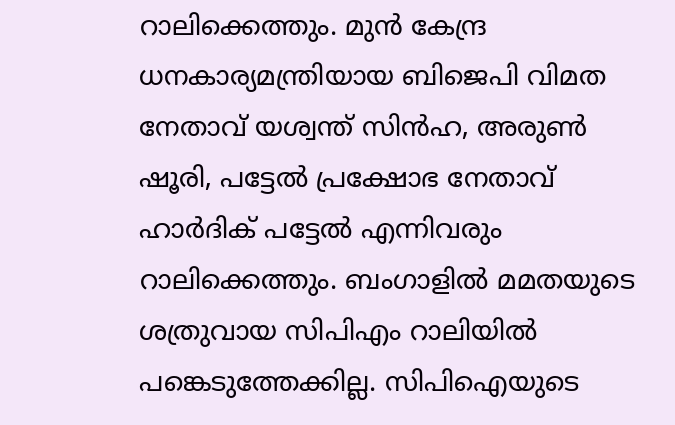റാലിക്കെത്തും. മുന്‍ കേന്ദ്ര ധനകാര്യമന്ത്രിയായ ബിജെപി വിമത നേതാവ് യശ്വന്ത് സിന്‍ഹ, അരുണ്‍ ഷൂരി, പട്ടേല്‍ പ്രക്ഷോഭ നേതാവ് ഹാര്‍ദിക് പട്ടേല്‍ എന്നിവരും റാലിക്കെത്തും. ബംഗാളില്‍ മമതയുടെ ശത്രുവായ സിപിഎം റാലിയില്‍ പങ്കെടുത്തേക്കില്ല. സിപിഐയുടെ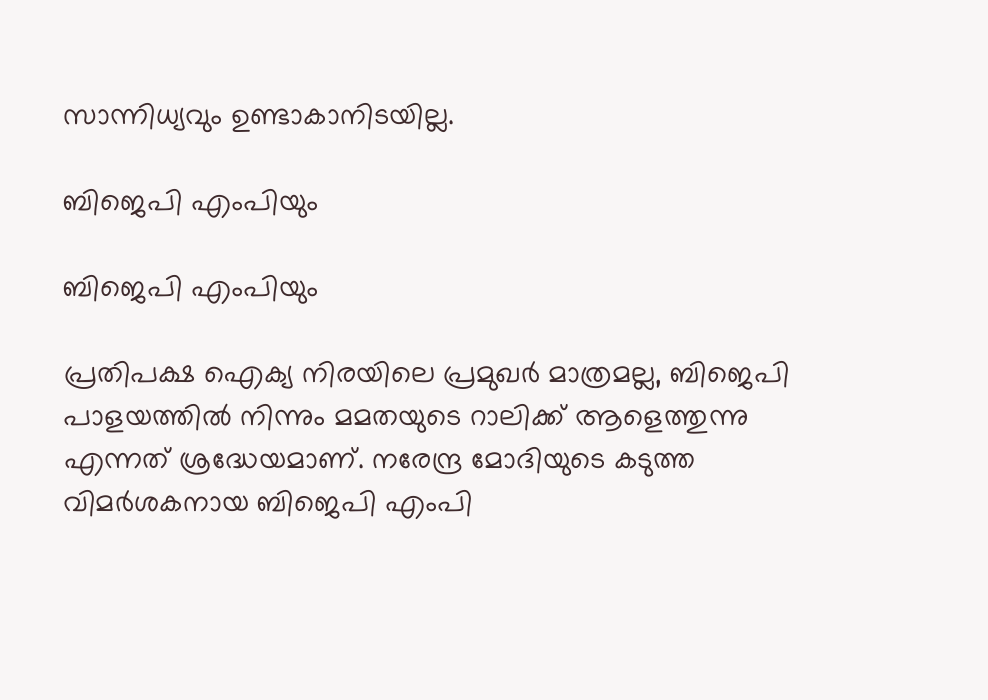സാന്നിധ്യവും ഉണ്ടാകാനിടയില്ല.

ബിജെപി എംപിയും

ബിജെപി എംപിയും

പ്രതിപക്ഷ ഐക്യ നിരയിലെ പ്രമുഖര്‍ മാത്രമല്ല, ബിജെപി പാളയത്തില്‍ നിന്നും മമതയുടെ റാലിക്ക് ആളെത്തുന്നു എന്നത് ശ്രദ്ധേയമാണ്. നരേന്ദ്ര മോദിയുടെ കടുത്ത വിമര്‍ശകനായ ബിജെപി എംപി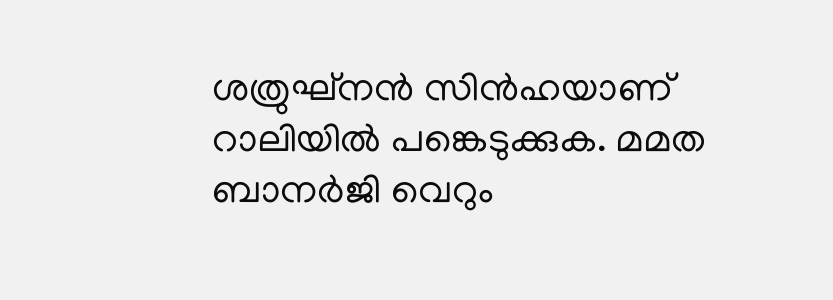ശത്രുഘ്‌നന്‍ സിന്‍ഹയാണ് റാലിയില്‍ പങ്കെടുക്കുക. മമത ബാനര്‍ജി വെറും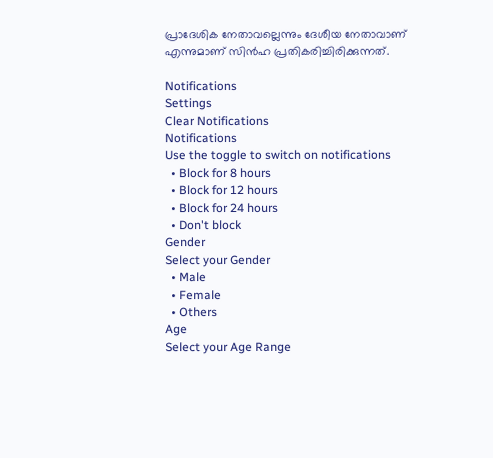പ്രാദേശിക നേതാവല്ലെന്നും ദേശീയ നേതാവാണ് എന്നുമാണ് സിന്‍ഹ പ്രതികരിച്ചിരിക്കുന്നത്.

Notifications
Settings
Clear Notifications
Notifications
Use the toggle to switch on notifications
  • Block for 8 hours
  • Block for 12 hours
  • Block for 24 hours
  • Don't block
Gender
Select your Gender
  • Male
  • Female
  • Others
Age
Select your Age Range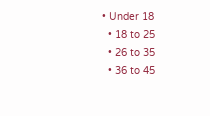• Under 18
  • 18 to 25
  • 26 to 35
  • 36 to 45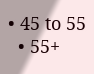• 45 to 55
  • 55+